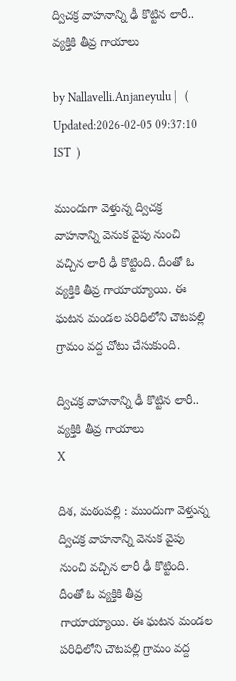ద్విచ‌క్ర వాహ‌నాన్ని ఢీ కొట్టిన లారీ.. వ్య‌క్తికి తీవ్ర గాయాలు

by Nallavelli.Anjaneyulu |   (  Updated:2026-02-05 09:37:10  IST  )

ముందుగా వెళ్తున్న ద్విచ‌క్ర వాహ‌నాన్ని వెనుక వైపు నుంచి వ‌చ్చిన లారీ ఢీ కొట్టింది. దీంతో ఓ వ్య‌క్తికి తీవ్ర గాయాయ్యాయి. ఈ ఘ‌ట‌న మండ‌ల ప‌రిధిలోని చౌట‌పల్లి గ్రామం వ‌ద్ద చోటు చేసుకుంది.

ద్విచ‌క్ర వాహ‌నాన్ని ఢీ కొట్టిన లారీ.. వ్య‌క్తికి తీవ్ర గాయాలు
X

దిశ‌, మ‌ఠంప‌ల్లి : ముందుగా వెళ్తున్న ద్విచ‌క్ర వాహ‌నాన్ని వెనుక వైపు నుంచి వ‌చ్చిన లారీ ఢీ కొట్టింది. దీంతో ఓ వ్య‌క్తికి తీవ్ర గాయాయ్యాయి. ఈ ఘ‌ట‌న మండ‌ల ప‌రిధిలోని చౌట‌పల్లి గ్రామం వ‌ద్ద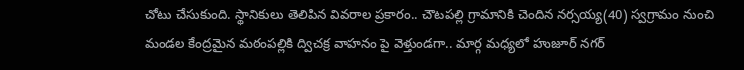చోటు చేసుకుంది. స్థానికులు తెలిపిన వివ‌రాల ప్ర‌కారం.. చౌట‌ప‌ల్లి గ్రామానికి చెందిన న‌ర్స‌య్య‌(40) స్వ‌గ్రామం నుంచి మండ‌ల కేంద్ర‌మైన మ‌ఠంప‌ల్లికి ద్విచ‌క్ర వాహ‌నం పై వెళ్తుండ‌గా.. మార్గ మ‌ధ్య‌లో హుజూర్ న‌గ‌ర్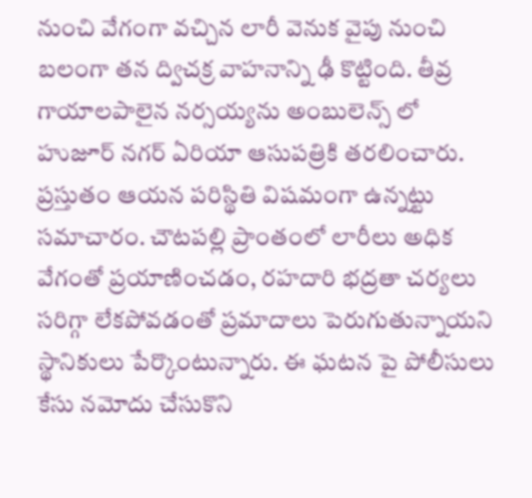నుంచి వేగంగా వ‌చ్చిన లారీ వెనుక వైపు నుంచి బ‌లంగా త‌న ద్విచ‌క్ర వాహ‌నాన్ని ఢీ కొట్టింది. తీవ్ర గాయాల‌పాలైన న‌ర్స‌య్య‌ను అంబులెన్స్ లో హుజూర్ న‌గ‌ర్ ఏరియా ఆసుప‌త్రికి త‌ర‌లించారు. ప్ర‌స్తుతం ఆయ‌న ప‌రిస్థితి విష‌మంగా ఉన్న‌ట్టు స‌మాచారం. చౌట‌ప‌ల్లి ప్రాంతంలో లారీలు అధిక వేగంతో ప్ర‌యాణించ‌డం, ర‌హ‌దారి భ‌ద్ర‌తా చ‌ర్య‌లు స‌రిగ్గా లేక‌పోవ‌డంతో ప్ర‌మాదాలు పెరుగుతున్నాయ‌ని స్థానికులు పేర్కొంటున్నారు. ఈ ఘ‌ట‌న పై పోలీసులు కేసు న‌మోదు చేసుకొని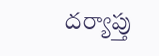ద‌ర్యాప్తు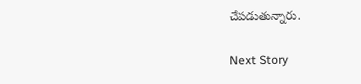చేప‌డుతున్నారు.

Next Story